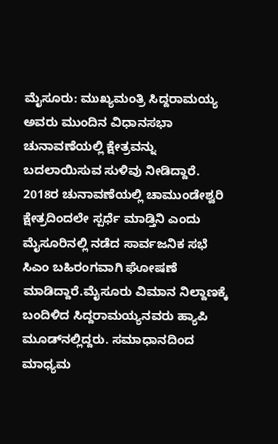ಮೈಸೂರು: ಮುಖ್ಯಮಂತ್ರಿ ಸಿದ್ದರಾಮಯ್ಯ ಅವರು ಮುಂದಿನ ವಿಧಾನಸಭಾ ಚುನಾವಣೆಯಲ್ಲಿ ಕ್ಷೇತ್ರವನ್ನು ಬದಲಾಯಿಸುವ ಸುಳಿವು ನೀಡಿದ್ದಾರೆ. 2018ರ ಚುನಾವಣೆಯಲ್ಲಿ ಚಾಮುಂಡೇಶ್ವರಿ ಕ್ಷೇತ್ರದಿಂದಲೇ ಸ್ಪರ್ಧೆ ಮಾಡ್ತಿನಿ ಎಂದು ಮೈಸೂರಿನಲ್ಲಿ ನಡೆದ ಸಾರ್ವಜನಿಕ ಸಭೆ ಸಿಎಂ ಬಹಿರಂಗವಾಗಿ ಘೋಷಣೆ ಮಾಡಿದ್ದಾರೆ.ಮೈಸೂರು ವಿಮಾನ ನಿಲ್ದಾಣಕ್ಕೆ ಬಂದಿಳಿದ ಸಿದ್ದರಾಮಯ್ಯನವರು ಹ್ಯಾಪಿ ಮೂಡ್‍ನಲ್ಲಿದ್ದರು. ಸಮಾಧಾನದಿಂದ ಮಾಧ್ಯಮ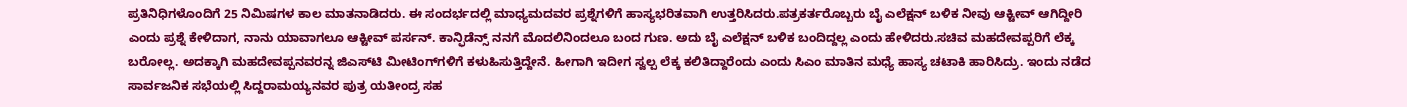ಪ್ರತಿನಿಧಿಗಳೊಂದಿಗೆ 25 ನಿಮಿಷಗಳ ಕಾಲ ಮಾತನಾಡಿದರು. ಈ ಸಂದರ್ಭದಲ್ಲಿ ಮಾಧ್ಯಮದವರ ಪ್ರಶ್ನೆಗಳಿಗೆ ಹಾಸ್ಯಭರಿತವಾಗಿ ಉತ್ತರಿಸಿದರು.ಪತ್ರಕರ್ತರೊಬ್ಬರು ಬೈ ಎಲೆಕ್ಷನ್ ಬಳಿಕ ನೀವು ಆಕ್ಟೀವ್ ಆಗಿದ್ದೀರಿ ಎಂದು ಪ್ರಶ್ನೆ ಕೇಳಿದಾಗ, ನಾನು ಯಾವಾಗಲೂ ಆಕ್ಟೀವ್ ಪರ್ಸನ್. ಕಾನ್ಫಿಡೆನ್ಸ್ ನನಗೆ ಮೊದಲಿನಿಂದಲೂ ಬಂದ ಗುಣ. ಅದು ಬೈ ಎಲೆಕ್ಷನ್ ಬಳಿಕ ಬಂದಿದ್ದಲ್ಲ ಎಂದು ಹೇಳಿದರು.ಸಚಿವ ಮಹದೇವಪ್ಪರಿಗೆ ಲೆಕ್ಕ ಬರೋಲ್ಲ. ಅದಕ್ಕಾಗಿ ಮಹದೇವಪ್ಪನವರನ್ನ ಜಿಎಸ್‍ಟಿ ಮೀಟಿಂಗ್‍ಗಳಿಗೆ ಕಳುಹಿಸುತ್ತಿದ್ದೇನೆ. ಹೀಗಾಗಿ ಇದೀಗ ಸ್ವಲ್ಪ ಲೆಕ್ಕ ಕಲಿತಿದ್ದಾರೆಂದು ಎಂದು ಸಿಎಂ ಮಾತಿನ ಮಧ್ಯೆ ಹಾಸ್ಯ ಚಟಾಕಿ ಹಾರಿಸಿದ್ರು. ಇಂದು ನಡೆದ ಸಾರ್ವಜನಿಕ ಸಭೆಯಲ್ಲಿ ಸಿದ್ದರಾಮಯ್ಯನವರ ಪುತ್ರ ಯತೀಂದ್ರ ಸಹ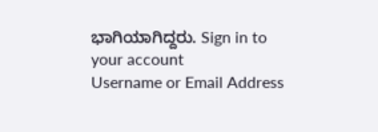ಭಾಗಿಯಾಗಿದ್ದರು. Sign in to your account
Username or Email Address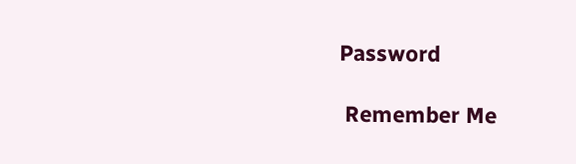Password

 Remember Me